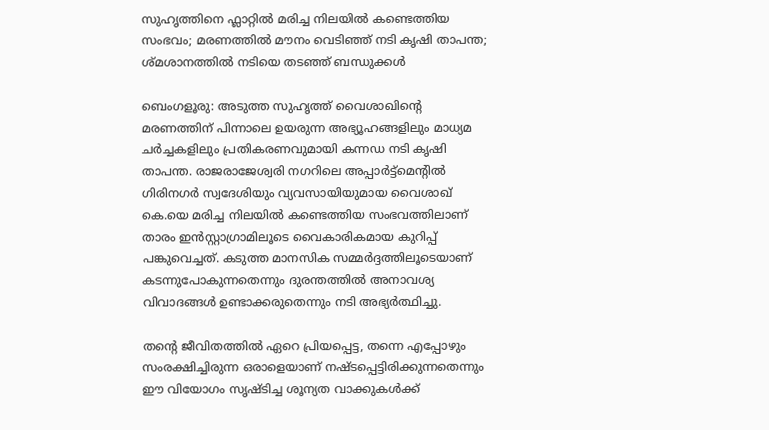സുഹൃത്തിനെ ഫ്ലാറ്റിൽ മരിച്ച നിലയിൽ കണ്ടെത്തിയ സംഭവം; മരണത്തിൽ മൗനം വെടിഞ്ഞ് നടി കൃഷി താപന്ത; ശ്മശാനത്തിൽ നടിയെ തടഞ്ഞ് ബന്ധുക്കൾ

ബെംഗളൂരു: അടുത്ത സുഹൃത്ത് വൈശാഖിന്റെ മരണത്തിന് പിന്നാലെ ഉയരുന്ന അഭ്യൂഹങ്ങളിലും മാധ്യമ ചർച്ചകളിലും പ്രതികരണവുമായി കന്നഡ നടി കൃഷി താപന്ത. രാജരാജേശ്വരി നഗറിലെ അപ്പാർട്ട്‌മെന്റിൽ ഗിരിനഗർ സ്വദേശിയും വ്യവസായിയുമായ വൈശാഖ് കെ.യെ മരിച്ച നിലയിൽ കണ്ടെത്തിയ സംഭവത്തിലാണ് താരം ഇൻസ്റ്റാഗ്രാമിലൂടെ വൈകാരികമായ കുറിപ്പ് പങ്കുവെച്ചത്. കടുത്ത മാനസിക സമ്മർദ്ദത്തിലൂടെയാണ് കടന്നുപോകുന്നതെന്നും ദുരന്തത്തിൽ അനാവശ്യ വിവാദങ്ങൾ ഉണ്ടാക്കരുതെന്നും നടി അഭ്യർത്ഥിച്ചു.

തന്റെ ജീവിതത്തിൽ ഏറെ പ്രിയപ്പെട്ട, തന്നെ എപ്പോഴും സംരക്ഷിച്ചിരുന്ന ഒരാളെയാണ് നഷ്ടപ്പെട്ടിരിക്കുന്നതെന്നും ഈ വിയോഗം സൃഷ്ടിച്ച ശൂന്യത വാക്കുകൾക്ക്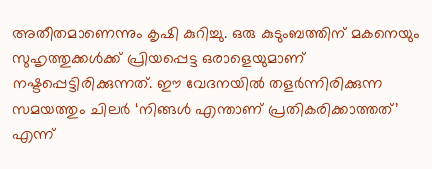അതീതമാണെന്നും കൃഷി കുറിച്ചു. ഒരു കുടുംബത്തിന് മകനെയും സുഹൃത്തുക്കൾക്ക് പ്രിയപ്പെട്ട ഒരാളെയുമാണ് നഷ്ടപ്പെട്ടിരിക്കുന്നത്. ഈ വേദനയിൽ തളർന്നിരിക്കുന്ന സമയത്തും ചിലർ ‘നിങ്ങൾ എന്താണ് പ്രതികരിക്കാത്തത്’ എന്ന്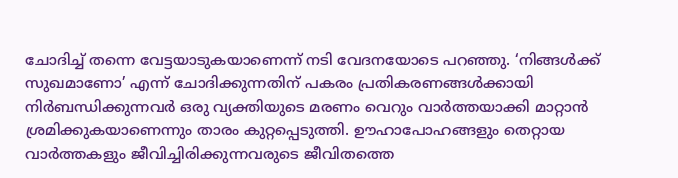ചോദിച്ച് തന്നെ വേട്ടയാടുകയാണെന്ന് നടി വേദനയോടെ പറഞ്ഞു. ‘നിങ്ങൾക്ക് സുഖമാണോ’ എന്ന് ചോദിക്കുന്നതിന് പകരം പ്രതികരണങ്ങൾക്കായി നിർബന്ധിക്കുന്നവർ ഒരു വ്യക്തിയുടെ മരണം വെറും വാർത്തയാക്കി മാറ്റാൻ ശ്രമിക്കുകയാണെന്നും താരം കുറ്റപ്പെടുത്തി. ഊഹാപോഹങ്ങളും തെറ്റായ വാർത്തകളും ജീവിച്ചിരിക്കുന്നവരുടെ ജീവിതത്തെ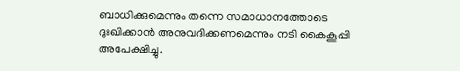ബാധിക്കുമെന്നും തന്നെ സമാധാനത്തോടെ ദുഃഖിക്കാൻ അനുവദിക്കണമെന്നും നടി കൈകൂപ്പി അപേക്ഷിച്ചു.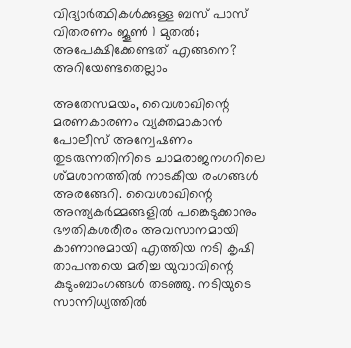വിദ്യാർത്ഥികൾക്കുള്ള ബസ് പാസ് വിതരണം ജൂൺ 1 മുതൽ; അപേക്ഷിക്കേണ്ടത് എങ്ങനെ? അറിയേണ്ടതെല്ലാം

അതേസമയം, വൈശാഖിന്റെ മരണകാരണം വ്യക്തമാകാൻ പോലീസ് അന്വേഷണം തുടരുന്നതിനിടെ ചാമരാജനഗറിലെ ശ്മശാനത്തിൽ നാടകീയ രംഗങ്ങൾ അരങ്ങേറി. വൈശാഖിന്റെ അന്ത്യകർമ്മങ്ങളിൽ പങ്കെടുക്കാനും ഭൗതികശരീരം അവസാനമായി കാണാനുമായി എത്തിയ നടി കൃഷി താപന്തയെ മരിച്ച യുവാവിന്റെ കുടുംബാംഗങ്ങൾ തടഞ്ഞു. നടിയുടെ സാന്നിധ്യത്തിൽ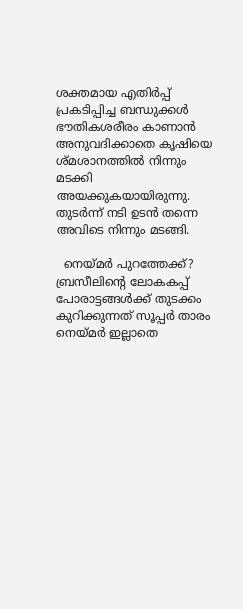ശക്തമായ എതിർപ്പ് പ്രകടിപ്പിച്ച ബന്ധുക്കൾ ഭൗതികശരീരം കാണാൻ അനുവദിക്കാതെ കൃഷിയെ ശ്മശാനത്തിൽ നിന്നും മടക്കി അയക്കുകയായിരുന്നു. തുടർന്ന് നടി ഉടൻ തന്നെ അവിടെ നിന്നും മടങ്ങി.

  നെയ്മർ പുറത്തേക്ക്? ബ്രസീലിന്‍റെ ലോകകപ്പ് പോരാട്ടങ്ങൾക്ക് തുടക്കം കുറിക്കുന്നത് സൂപ്പർ താരം നെയ്മർ ഇല്ലാതെ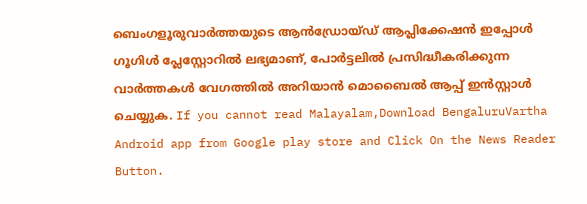ബെംഗളൂരുവാർത്തയുടെ ആൻഡ്രോയ്ഡ് ആപ്ലിക്കേഷൻ ഇപ്പോൾ ഗൂഗിൾ പ്ലേസ്റ്റോറിൽ ലഭ്യമാണ്, പോർട്ടലിൽ പ്രസിദ്ധീകരിക്കുന്ന വാർത്തകൾ വേഗത്തിൽ അറിയാൻ മൊബൈൽ ആപ്പ് ഇൻസ്റ്റാൾ ചെയ്യുക. If you cannot read Malayalam,Download BengaluruVartha Android app from Google play store and Click On the News Reader Button.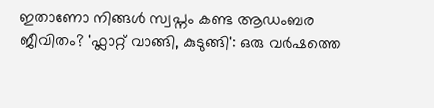ഇതാണോ നിങ്ങൾ സ്വപ്നം കണ്ട ആഡംബര ജീവിതം? 'ഫ്ലാറ്റ് വാങ്ങി, കുടുങ്ങി': ഒരു വർഷത്തെ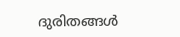ദുരിതങ്ങൾ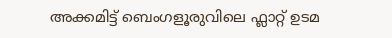അക്കമിട്ട് ബെംഗളൂരുവിലെ ഫ്ലാറ്റ് ഉടമ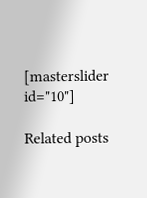[masterslider id="10"]

Related posts